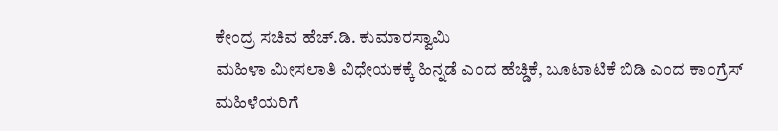ಕೇಂದ್ರ ಸಚಿವ ಹೆಚ್.ಡಿ. ಕುಮಾರಸ್ವಾಮಿ
ಮಹಿಳಾ ಮೀಸಲಾತಿ ವಿಧೇಯಕಕ್ಕೆ ಹಿನ್ನಡೆ ಎಂದ ಹೆಚ್ಡಿಕೆ, ಬೂಟಾಟಿಕೆ ಬಿಡಿ ಎಂದ ಕಾಂಗ್ರೆಸ್
ಮಹಿಳೆಯರಿಗೆ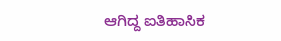ಆಗಿದ್ದ ಐತಿಹಾಸಿಕ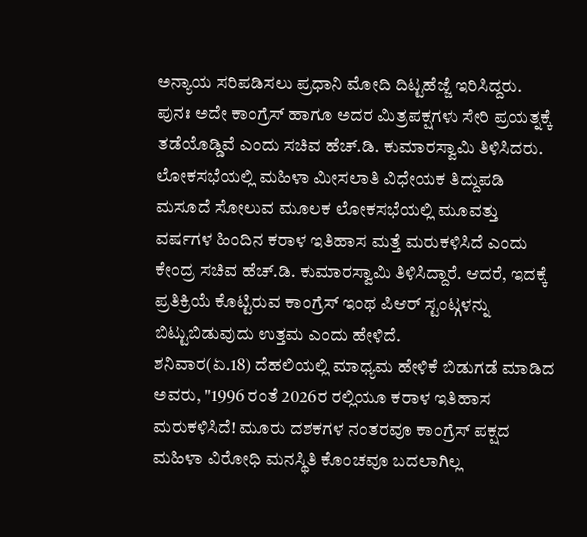ಅನ್ಯಾಯ ಸರಿಪಡಿಸಲು ಪ್ರಧಾನಿ ಮೋದಿ ದಿಟ್ಟಹೆಜ್ಜೆ ಇರಿಸಿದ್ದರು. ಪುನಃ ಅದೇ ಕಾಂಗ್ರೆಸ್ ಹಾಗೂ ಅದರ ಮಿತ್ರಪಕ್ಷಗಳು ಸೇರಿ ಪ್ರಯತ್ನಕ್ಕೆ ತಡೆಯೊಡ್ಡಿವೆ ಎಂದು ಸಚಿವ ಹೆಚ್.ಡಿ. ಕುಮಾರಸ್ವಾಮಿ ತಿಳಿಸಿದರು.
ಲೋಕಸಭೆಯಲ್ಲಿ ಮಹಿಳಾ ಮೀಸಲಾತಿ ವಿಧೇಯಕ ತಿದ್ದುಪಡಿ ಮಸೂದೆ ಸೋಲುವ ಮೂಲಕ ಲೋಕಸಭೆಯಲ್ಲಿ ಮೂವತ್ತು ವರ್ಷಗಳ ಹಿಂದಿನ ಕರಾಳ ಇತಿಹಾಸ ಮತ್ತೆ ಮರುಕಳಿಸಿದೆ ಎಂದು ಕೇಂದ್ರ ಸಚಿವ ಹೆಚ್.ಡಿ. ಕುಮಾರಸ್ವಾಮಿ ತಿಳಿಸಿದ್ದಾರೆ. ಆದರೆ, ಇದಕ್ಕೆ ಪ್ರತಿಕ್ರಿಯೆ ಕೊಟ್ಟಿರುವ ಕಾಂಗ್ರೆಸ್ ಇಂಥ ಪಿಆರ್ ಸ್ಟಂಟ್ಗಳನ್ನು ಬಿಟ್ಟುಬಿಡುವುದು ಉತ್ತಮ ಎಂದು ಹೇಳಿದೆ.
ಶನಿವಾರ(ಏ.18) ದೆಹಲಿಯಲ್ಲಿ ಮಾಧ್ಯಮ ಹೇಳಿಕೆ ಬಿಡುಗಡೆ ಮಾಡಿದ ಅವರು, "1996 ರಂತೆ 2026ರ ರಲ್ಲಿಯೂ ಕರಾಳ ಇತಿಹಾಸ ಮರುಕಳಿಸಿದೆ! ಮೂರು ದಶಕಗಳ ನಂತರವೂ ಕಾಂಗ್ರೆಸ್ ಪಕ್ಷದ ಮಹಿಳಾ ವಿರೋಧಿ ಮನಸ್ಥಿತಿ ಕೊಂಚವೂ ಬದಲಾಗಿಲ್ಲ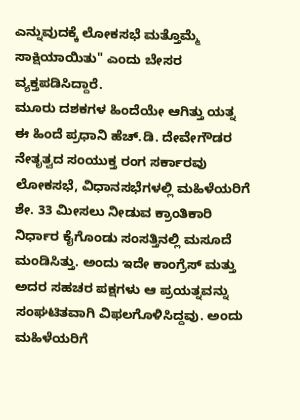ಎನ್ನುವುದಕ್ಕೆ ಲೋಕಸಭೆ ಮತ್ತೊಮ್ಮೆ ಸಾಕ್ಷಿಯಾಯಿತು" ಎಂದು ಬೇಸರ ವ್ಯಕ್ತಪಡಿಸಿದ್ದಾರೆ.
ಮೂರು ದಶಕಗಳ ಹಿಂದೆಯೇ ಆಗಿತ್ತು ಯತ್ನ
ಈ ಹಿಂದೆ ಪ್ರಧಾನಿ ಹೆಚ್.ಡಿ. ದೇವೇಗೌಡರ ನೇತೃತ್ವದ ಸಂಯುಕ್ತ ರಂಗ ಸರ್ಕಾರವು ಲೋಕಸಭೆ, ವಿಧಾನಸಭೆಗಳಲ್ಲಿ ಮಹಿಳೆಯರಿಗೆ ಶೇ. 33 ಮೀಸಲು ನೀಡುವ ಕ್ರಾಂತಿಕಾರಿ ನಿರ್ಧಾರ ಕೈಗೊಂಡು ಸಂಸತ್ತಿನಲ್ಲಿ ಮಸೂದೆ ಮಂಡಿಸಿತ್ತು. ಅಂದು ಇದೇ ಕಾಂಗ್ರೆಸ್ ಮತ್ತು ಅದರ ಸಹಚರ ಪಕ್ಷಗಳು ಆ ಪ್ರಯತ್ನವನ್ನು ಸಂಘಟಿತವಾಗಿ ವಿಫಲಗೊಳಿಸಿದ್ದವು. ಅಂದು ಮಹಿಳೆಯರಿಗೆ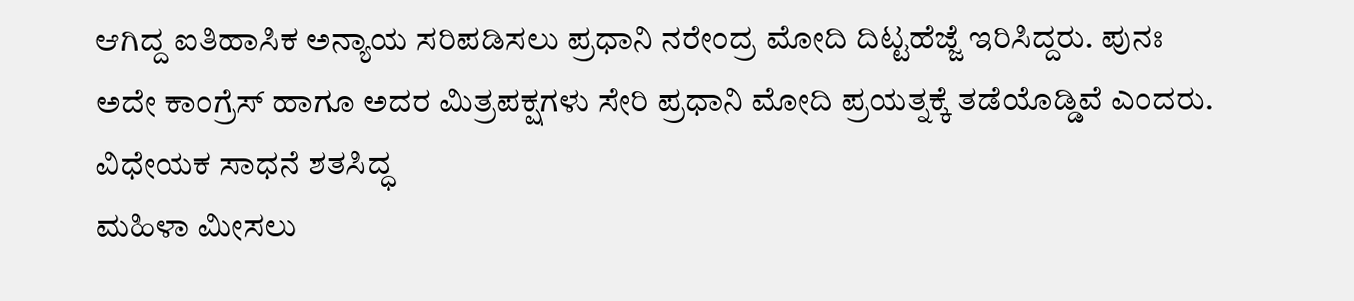ಆಗಿದ್ದ ಐತಿಹಾಸಿಕ ಅನ್ಯಾಯ ಸರಿಪಡಿಸಲು ಪ್ರಧಾನಿ ನರೇಂದ್ರ ಮೋದಿ ದಿಟ್ಟಹೆಜ್ಜೆ ಇರಿಸಿದ್ದರು. ಪುನಃ ಅದೇ ಕಾಂಗ್ರೆಸ್ ಹಾಗೂ ಅದರ ಮಿತ್ರಪಕ್ಷಗಳು ಸೇರಿ ಪ್ರಧಾನಿ ಮೋದಿ ಪ್ರಯತ್ನಕ್ಕೆ ತಡೆಯೊಡ್ಡಿವೆ ಎಂದರು.
ವಿಧೇಯಕ ಸಾಧನೆ ಶತಸಿದ್ಧ
ಮಹಿಳಾ ಮೀಸಲು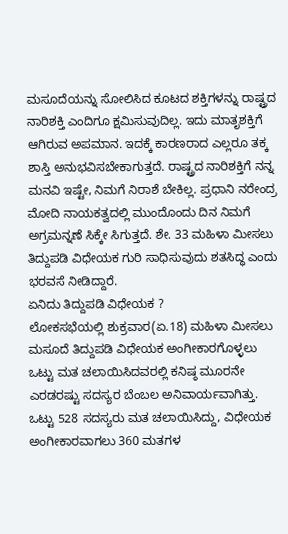ಮಸೂದೆಯನ್ನು ಸೋಲಿಸಿದ ಕೂಟದ ಶಕ್ತಿಗಳನ್ನು ರಾಷ್ಟ್ರದ ನಾರಿಶಕ್ತಿ ಎಂದಿಗೂ ಕ್ಷಮಿಸುವುದಿಲ್ಲ. ಇದು ಮಾತೃಶಕ್ತಿಗೆ ಆಗಿರುವ ಅಪಮಾನ. ಇದಕ್ಕೆ ಕಾರಣರಾದ ಎಲ್ಲರೂ ತಕ್ಕ ಶಾಸ್ತಿ ಅನುಭವಿಸಬೇಕಾಗುತ್ತದೆ. ರಾಷ್ಟ್ರದ ನಾರಿಶಕ್ತಿಗೆ ನನ್ನ ಮನವಿ ಇಷ್ಟೇ, ನಿಮಗೆ ನಿರಾಶೆ ಬೇಕಿಲ್ಲ. ಪ್ರಧಾನಿ ನರೇಂದ್ರ ಮೋದಿ ನಾಯಕತ್ವದಲ್ಲಿ ಮುಂದೊಂದು ದಿನ ನಿಮಗೆ ಅಗ್ರಮನ್ನಣೆ ಸಿಕ್ಕೇ ಸಿಗುತ್ತದೆ. ಶೇ. 33 ಮಹಿಳಾ ಮೀಸಲು ತಿದ್ದುಪಡಿ ವಿಧೇಯಕ ಗುರಿ ಸಾಧಿಸುವುದು ಶತಸಿದ್ಧ ಎಂದು ಭರವಸೆ ನೀಡಿದ್ದಾರೆ.
ಏನಿದು ತಿದ್ದುಪಡಿ ವಿಧೇಯಕ ?
ಲೋಕಸಭೆಯಲ್ಲಿ ಶುಕ್ರವಾರ(ಏ.18) ಮಹಿಳಾ ಮೀಸಲು ಮಸೂದೆ ತಿದ್ದುಪಡಿ ವಿಧೇಯಕ ಅಂಗೀಕಾರಗೊಳ್ಳಲು ಒಟ್ಟು ಮತ ಚಲಾಯಿಸಿದವರಲ್ಲಿ ಕನಿಷ್ಠ ಮೂರನೇ ಎರಡರಷ್ಟು ಸದಸ್ಯರ ಬೆಂಬಲ ಅನಿವಾರ್ಯವಾಗಿತ್ತು. ಒಟ್ಟು 528 ಸದಸ್ಯರು ಮತ ಚಲಾಯಿಸಿದ್ದು, ವಿಧೇಯಕ ಅಂಗೀಕಾರವಾಗಲು 360 ಮತಗಳ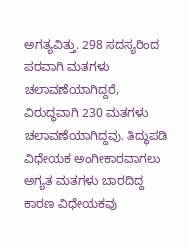ಅಗತ್ಯವಿತ್ತು. 298 ಸದಸ್ಯರಿಂದ ಪರವಾಗಿ ಮತಗಳು ಚಲಾವಣೆಯಾಗಿದ್ದರೆ, ವಿರುದ್ಧವಾಗಿ 230 ಮತಗಳು ಚಲಾವಣೆಯಾಗಿದ್ದವು. ತಿದ್ಧುಪಡಿ ವಿಧೇಯಕ ಅಂಗೀಕಾರವಾಗಲು ಅಗ್ಯತ ಮತಗಳು ಬಾರದಿದ್ದ ಕಾರಣ ವಿಧೇಯಕವು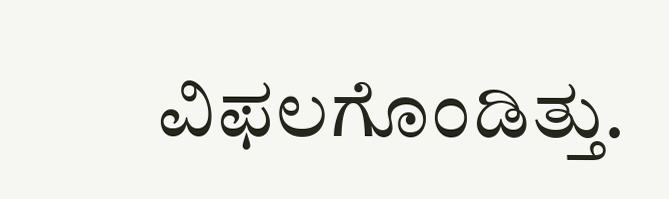ವಿಫಲಗೊಂಡಿತ್ತು.